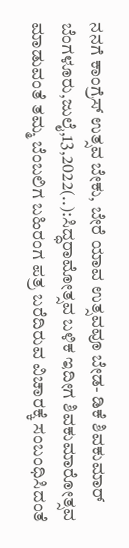ನನಗೆ ಕಾಂಗ್ರೆಸ್ ಉತ್ಸವ ಬೇಕು, ಬೇರೆ ಯಾವ ಉತ್ಸವವೂ ಬೇಡ- ಡಿಕೆ ಶಿವಕುಮಾರ್ ಬೆಂಗಳೂರು,ಜುಲೈ,13,2022(..):ಸಿದ್ಧರಾಮೋತ್ಸವ ಬಳಿಕ ಇದೀಗ ಶಿವಕುಮಾರೋತ್ಸವ ಮಾಡುವಂತೆ ತಮ್ಮ ಬೆಂಬಲಿಗ ಬಹಿರಂಗ ಪತ್ರ ಬರೆದಿರುವ ವಿಚಾರಕ್ಕೆ ಸಂಬಂಧಿಸಿದಂತೆ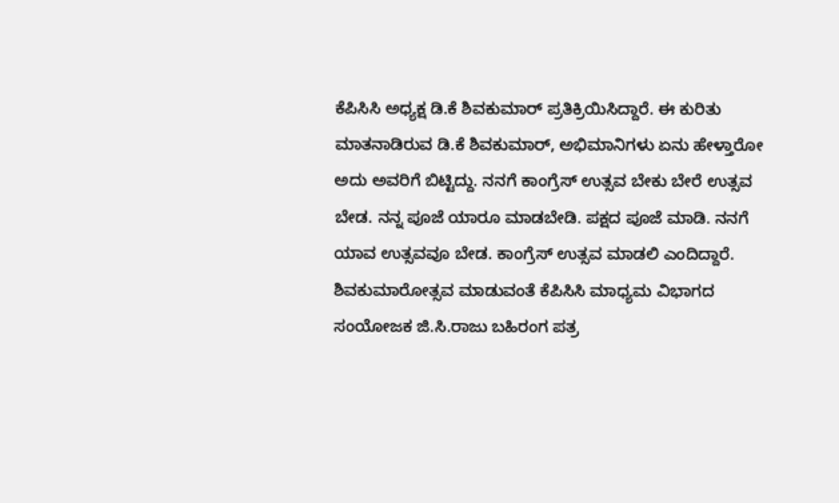ಕೆಪಿಸಿಸಿ ಅಧ್ಯಕ್ಷ ಡಿ.ಕೆ ಶಿವಕುಮಾರ್ ಪ್ರತಿಕ್ರಿಯಿಸಿದ್ದಾರೆ. ಈ ಕುರಿತು ಮಾತನಾಡಿರುವ ಡಿ.ಕೆ ಶಿವಕುಮಾರ್, ಅಭಿಮಾನಿಗಳು ಏನು ಹೇಳ್ತಾರೋ ಅದು ಅವರಿಗೆ ಬಿಟ್ಟಿದ್ದು. ನನಗೆ ಕಾಂಗ್ರೆಸ್ ಉತ್ಸವ ಬೇಕು ಬೇರೆ ಉತ್ಸವ ಬೇಡ. ನನ್ನ ಪೂಜೆ ಯಾರೂ ಮಾಡಬೇಡಿ. ಪಕ್ಷದ ಪೂಜೆ ಮಾಡಿ. ನನಗೆ ಯಾವ ಉತ್ಸವವೂ ಬೇಡ. ಕಾಂಗ್ರೆಸ್ ಉತ್ಸವ ಮಾಡಲಿ ಎಂದಿದ್ದಾರೆ. ಶಿವಕುಮಾರೋತ್ಸವ ಮಾಡುವಂತೆ ಕೆಪಿಸಿಸಿ ಮಾಧ್ಯಮ‌ ವಿಭಾಗದ ಸಂಯೋಜಕ ಜಿ.ಸಿ.ರಾಜು ಬಹಿರಂಗ ಪತ್ರ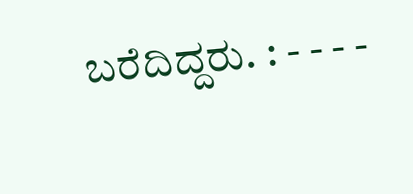ಬರೆದಿದ್ದರು. : - - - -